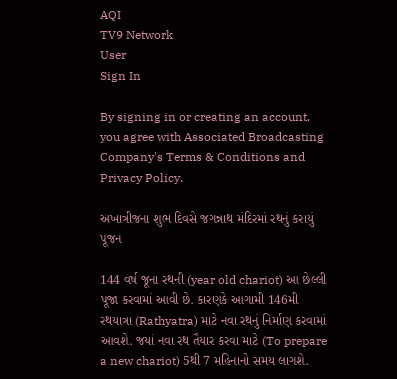AQI
TV9 Network
User
Sign In

By signing in or creating an account, you agree with Associated Broadcasting Company's Terms & Conditions and Privacy Policy.

અખાત્રીજના શુભ દિવસે જગન્નાથ મંદિરમાં રથનું કરાયું પૂજન

144 વર્ષ જૂના રથની (year old chariot) આ છેલ્લી પૂજા કરવામાં આવી છે. કારણકે આગામી 146મી રથયાત્રા (Rathyatra) માટે નવા રથનું નિર્માણ કરવામાં આવશે. જયાં નવા રથ તૈયાર કરવા માટે (To prepare a new chariot) 5થી 7 મહિનાનો સમય લાગશે.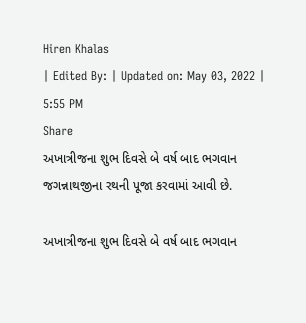Hiren Khalas
| Edited By: | Updated on: May 03, 2022 | 5:55 PM
Share
અખાત્રીજના શુભ દિવસે બે વર્ષ બાદ ભગવાન જગન્નાથજીના રથની પૂજા કરવામાં આવી છે.

અખાત્રીજના શુભ દિવસે બે વર્ષ બાદ ભગવાન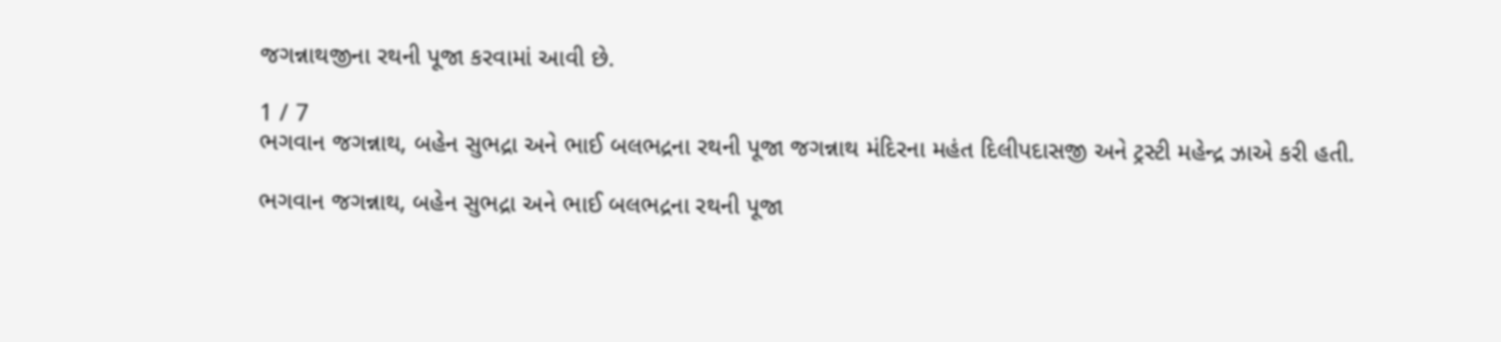જગન્નાથજીના રથની પૂજા કરવામાં આવી છે.

1 / 7
ભગવાન જગન્નાથ, બહેન સુભદ્રા અને ભાઈ બલભદ્રના રથની પૂજા જગન્નાથ મંદિરના મહંત દિલીપદાસજી અને ટ્રસ્ટી મહેન્દ્ર ઝાએ કરી હતી.

ભગવાન જગન્નાથ, બહેન સુભદ્રા અને ભાઈ બલભદ્રના રથની પૂજા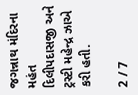જગન્નાથ મંદિરના મહંત દિલીપદાસજી અને ટ્રસ્ટી મહેન્દ્ર ઝાએ કરી હતી.

2 / 7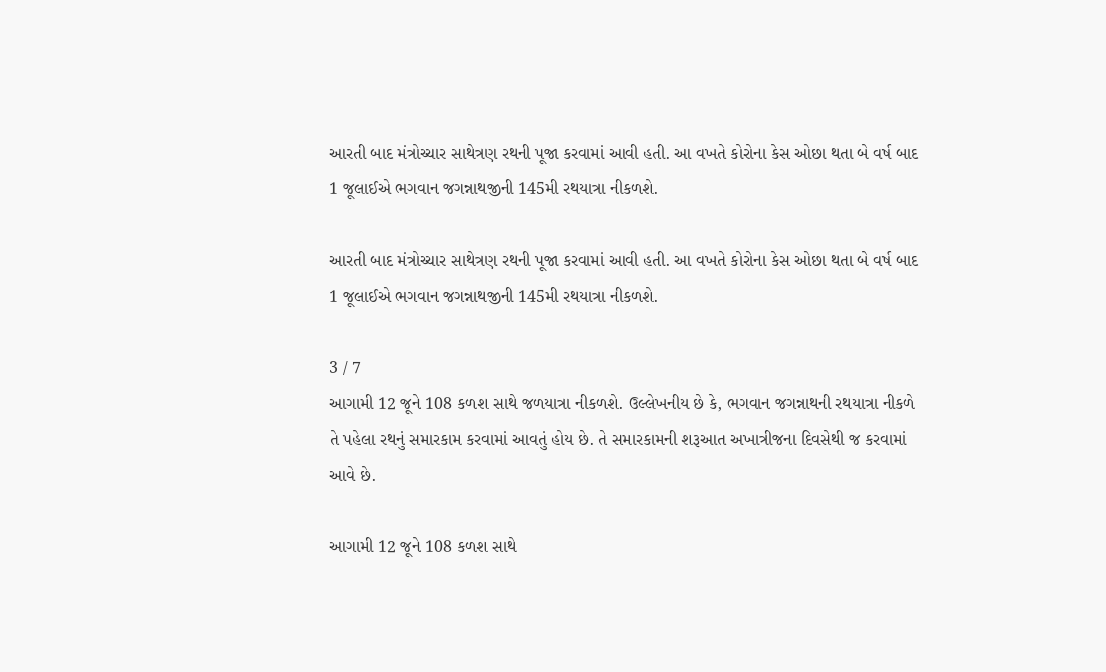આરતી બાદ મંત્રોચ્ચાર સાથેત્રણ રથની પૂજા કરવામાં આવી હતી. આ વખતે કોરોના કેસ ઓછા થતા બે વર્ષ બાદ 1 જૂલાઈએ ભગવાન જગન્નાથજીની 145મી રથયાત્રા નીકળશે.

આરતી બાદ મંત્રોચ્ચાર સાથેત્રણ રથની પૂજા કરવામાં આવી હતી. આ વખતે કોરોના કેસ ઓછા થતા બે વર્ષ બાદ 1 જૂલાઈએ ભગવાન જગન્નાથજીની 145મી રથયાત્રા નીકળશે.

3 / 7
આગામી 12 જૂને 108 કળશ સાથે જળયાત્રા નીકળશે. ઉલ્લેખનીય છે કે, ભગવાન જગન્નાથની રથયાત્રા નીકળે તે પહેલા રથનું સમારકામ કરવામાં આવતું હોય છે. તે સમારકામની શરૂઆત અખાત્રીજના દિવસેથી જ કરવામાં આવે છે.

આગામી 12 જૂને 108 કળશ સાથે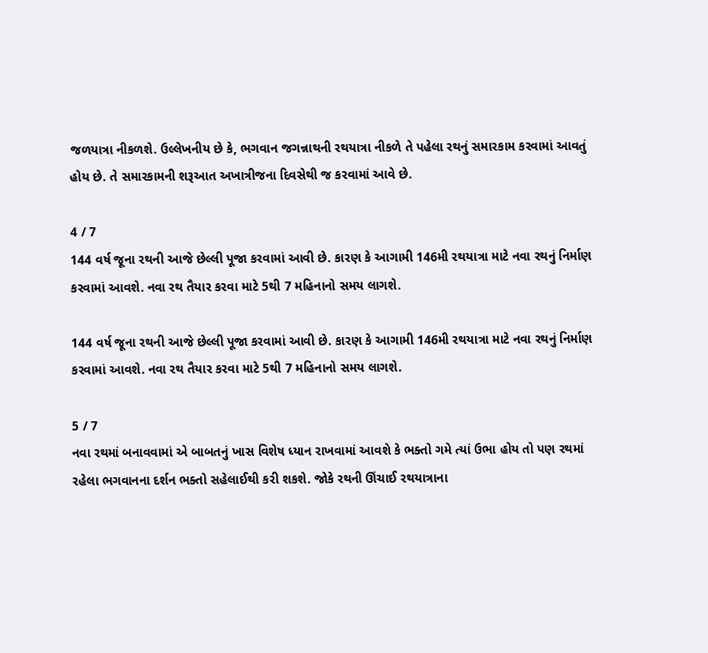જળયાત્રા નીકળશે. ઉલ્લેખનીય છે કે, ભગવાન જગન્નાથની રથયાત્રા નીકળે તે પહેલા રથનું સમારકામ કરવામાં આવતું હોય છે. તે સમારકામની શરૂઆત અખાત્રીજના દિવસેથી જ કરવામાં આવે છે.

4 / 7
144 વર્ષ જૂના રથની આજે છેલ્લી પૂજા કરવામાં આવી છે. કારણ કે આગામી 146મી રથયાત્રા માટે નવા રથનું નિર્માણ કરવામાં આવશે. નવા રથ તૈયાર કરવા માટે 5થી 7 મહિનાનો સમય લાગશે.

144 વર્ષ જૂના રથની આજે છેલ્લી પૂજા કરવામાં આવી છે. કારણ કે આગામી 146મી રથયાત્રા માટે નવા રથનું નિર્માણ કરવામાં આવશે. નવા રથ તૈયાર કરવા માટે 5થી 7 મહિનાનો સમય લાગશે.

5 / 7
નવા રથમાં બનાવવામાં એ બાબતનું ખાસ વિશેષ ધ્યાન રાખવામાં આવશે કે ભક્તો ગમે ત્યાં ઉભા હોય તો પણ રથમાં રહેલા ભગવાનના દર્શન ભક્તો સહેલાઈથી કરી શકશે. જોકે રથની ઊંચાઈ રથયાત્રાના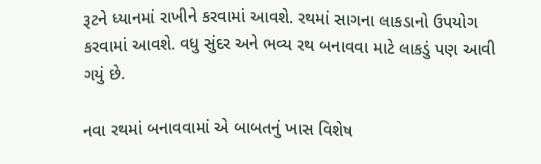રૂટને ધ્યાનમાં રાખીને કરવામાં આવશે. રથમાં સાગના લાકડાનો ઉપયોગ કરવામાં આવશે. વધુ સુંદર અને ભવ્ય રથ બનાવવા માટે લાકડું પણ આવી ગયું છે.

નવા રથમાં બનાવવામાં એ બાબતનું ખાસ વિશેષ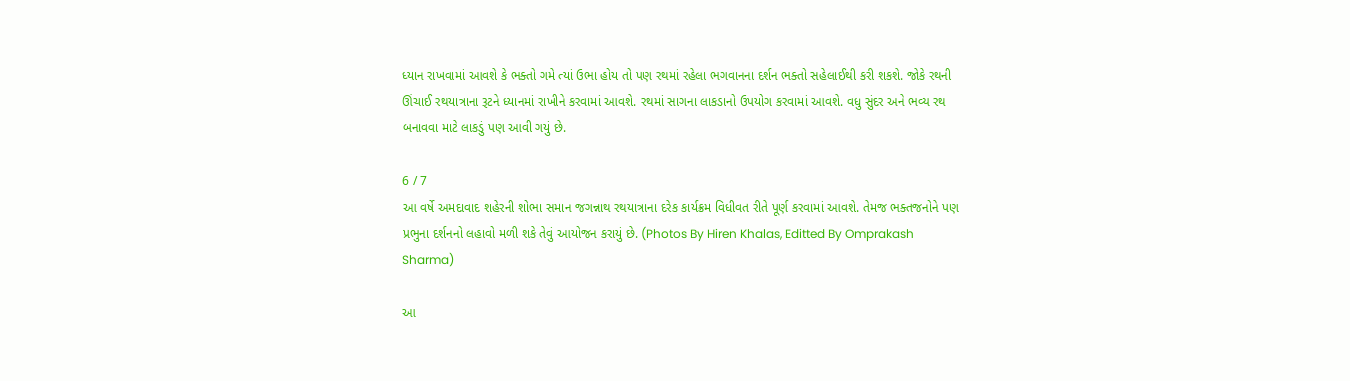ધ્યાન રાખવામાં આવશે કે ભક્તો ગમે ત્યાં ઉભા હોય તો પણ રથમાં રહેલા ભગવાનના દર્શન ભક્તો સહેલાઈથી કરી શકશે. જોકે રથની ઊંચાઈ રથયાત્રાના રૂટને ધ્યાનમાં રાખીને કરવામાં આવશે. રથમાં સાગના લાકડાનો ઉપયોગ કરવામાં આવશે. વધુ સુંદર અને ભવ્ય રથ બનાવવા માટે લાકડું પણ આવી ગયું છે.

6 / 7
આ વર્ષે અમદાવાદ શહેરની શોભા સમાન જગન્નાથ રથયાત્રાના દરેક કાર્યક્રમ વિધીવત રીતે પૂર્ણ કરવામાં આવશે. તેમજ ભક્તજનોને પણ પ્રભુના દર્શનનો લહાવો મળી શકે તેવું આયોજન કરાયું છે. (Photos By Hiren Khalas, Editted By Omprakash Sharma)

આ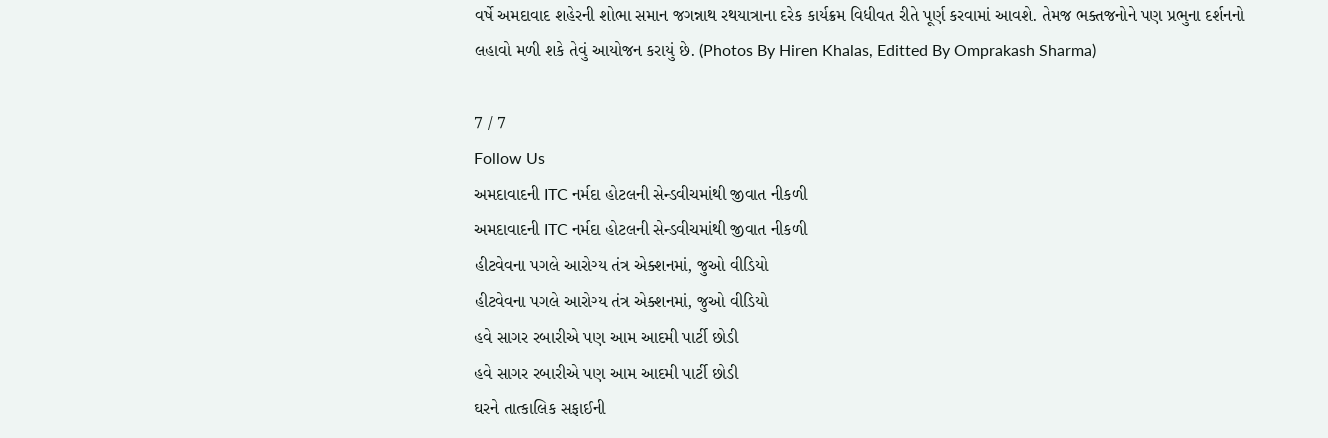વર્ષે અમદાવાદ શહેરની શોભા સમાન જગન્નાથ રથયાત્રાના દરેક કાર્યક્રમ વિધીવત રીતે પૂર્ણ કરવામાં આવશે. તેમજ ભક્તજનોને પણ પ્રભુના દર્શનનો લહાવો મળી શકે તેવું આયોજન કરાયું છે. (Photos By Hiren Khalas, Editted By Omprakash Sharma)

7 / 7
Follow Us
અમદાવાદની ITC નર્મદા હોટલની સેન્ડવીચમાંથી જીવાત નીકળી
અમદાવાદની ITC નર્મદા હોટલની સેન્ડવીચમાંથી જીવાત નીકળી
હીટવેવના પગલે આરોગ્ય તંત્ર એક્શનમાં, જુઓ વીડિયો
હીટવેવના પગલે આરોગ્ય તંત્ર એક્શનમાં, જુઓ વીડિયો
હવે સાગર રબારીએ પણ આમ આદમી પાર્ટી છોડી
હવે સાગર રબારીએ પણ આમ આદમી પાર્ટી છોડી
ઘરને તાત્કાલિક સફાઈની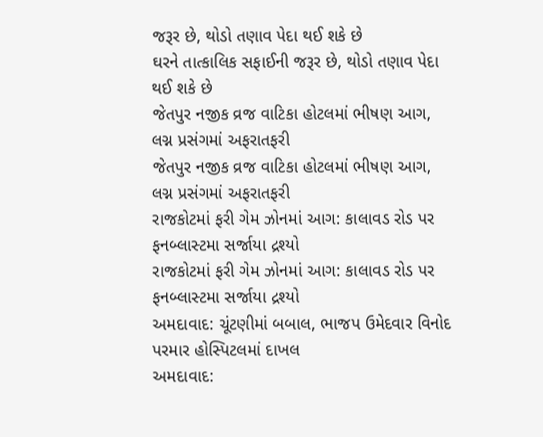જરૂર છે, થોડો તણાવ પેદા થઈ શકે છે
ઘરને તાત્કાલિક સફાઈની જરૂર છે, થોડો તણાવ પેદા થઈ શકે છે
જેતપુર નજીક વ્રજ વાટિકા હોટલમાં ભીષણ આગ, લગ્ન પ્રસંગમાં અફરાતફરી
જેતપુર નજીક વ્રજ વાટિકા હોટલમાં ભીષણ આગ, લગ્ન પ્રસંગમાં અફરાતફરી
રાજકોટમાં ફરી ગેમ ઝોનમાં આગ: કાલાવડ રોડ પર ફનબ્લાસ્ટમા સર્જાયા દ્રશ્યો
રાજકોટમાં ફરી ગેમ ઝોનમાં આગ: કાલાવડ રોડ પર ફનબ્લાસ્ટમા સર્જાયા દ્રશ્યો
અમદાવાદ: ચૂંટણીમાં બબાલ, ભાજપ ઉમેદવાર વિનોદ પરમાર હોસ્પિટલમાં દાખલ
અમદાવાદ: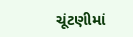ચૂંટણીમાં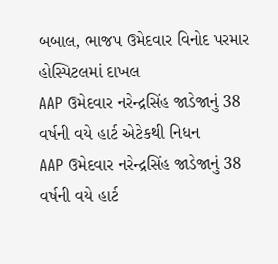બબાલ, ભાજપ ઉમેદવાર વિનોદ પરમાર હોસ્પિટલમાં દાખલ
AAP ઉમેદવાર નરેન્દ્રસિંહ જાડેજાનું 38 વર્ષની વયે હાર્ટ એટેકથી નિધન
AAP ઉમેદવાર નરેન્દ્રસિંહ જાડેજાનું 38 વર્ષની વયે હાર્ટ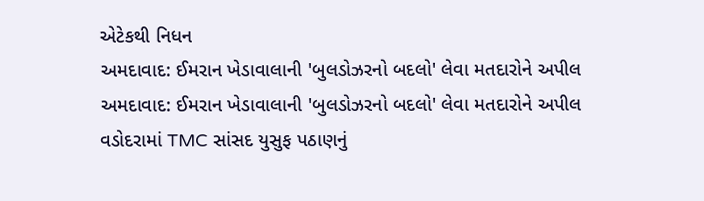એટેકથી નિધન
અમદાવાદ: ઈમરાન ખેડાવાલાની 'બુલડોઝરનો બદલો' લેવા મતદારોને અપીલ
અમદાવાદ: ઈમરાન ખેડાવાલાની 'બુલડોઝરનો બદલો' લેવા મતદારોને અપીલ
વડોદરામાં TMC સાંસદ યુસુફ પઠાણનું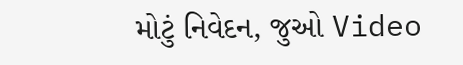મોટું નિવેદન, જુઓ Video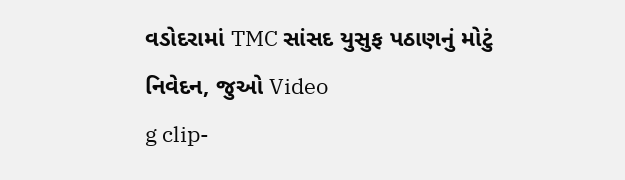વડોદરામાં TMC સાંસદ યુસુફ પઠાણનું મોટું નિવેદન, જુઓ Video
g clip-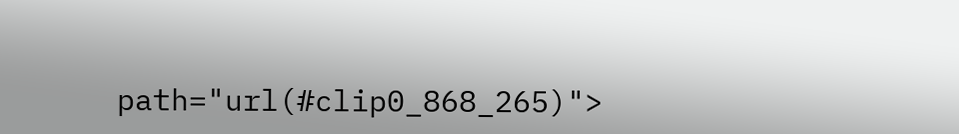path="url(#clip0_868_265)">